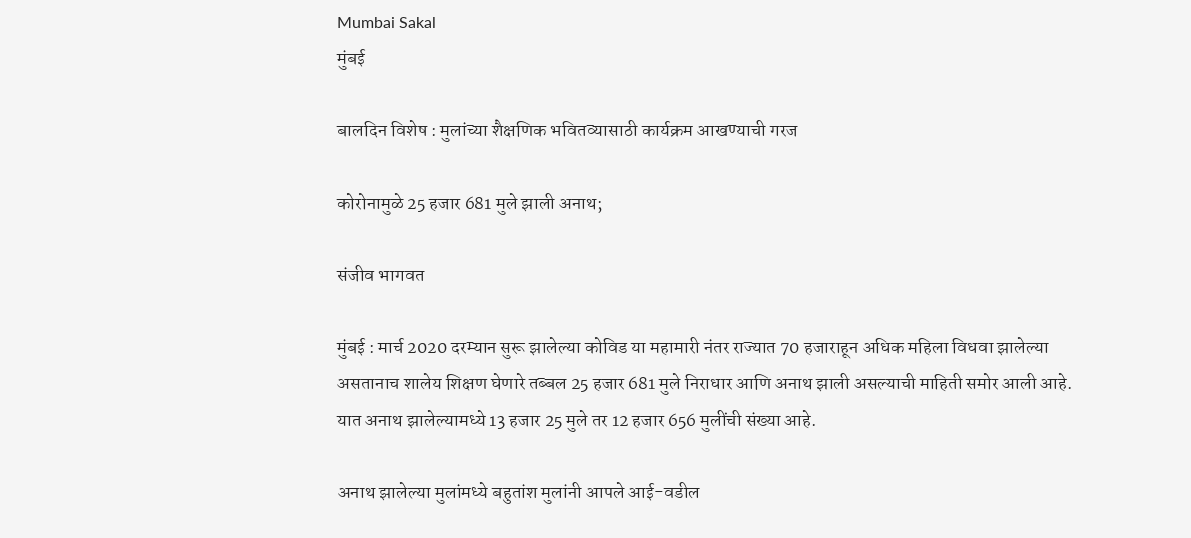Mumbai Sakal
मुंबई

बालदिन विशेष : मुलांच्या शैक्षणिक भवितव्यासाठी कार्यक्रम आखण्याची गरज

कोरोनामुळे 25 हजार 681 मुले झाली अनाथ;

संजीव भागवत

मुंबई : मार्च 2020 दरम्यान सुरू झालेल्या कोविड या महामारी नंतर राज्यात 70 हजाराहून अधिक महिला विधवा झालेल्या असतानाच शालेय शिक्षण घेणारे तब्बल 25 हजार 681 मुले निराधार आणि अनाथ झाली असल्याची माहिती समोर आली आहे. यात अनाथ झालेल्यामध्ये 13 हजार 25 मुले तर 12 हजार 656 मुलींची संख्या आहे.

अनाथ झालेल्या मुलांमध्ये बहुतांश मुलांनी आपले आई-वडील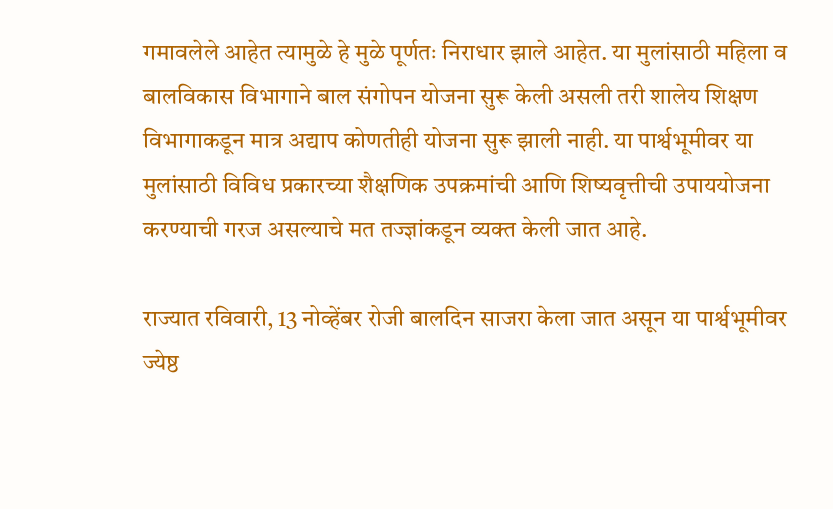गमावलेले आहेत त्यामुळे हे मुळे पूर्णतः निराधार झाले आहेत. या मुलांसाठी महिला व बालविकास विभागाने बाल संगोपन योजना सुरू केली असली तरी शालेय शिक्षण विभागाकडून मात्र अद्याप कोणतीही योजना सुरू झाली नाही. या पार्श्वभूमीवर या मुलांसाठी विविध प्रकारच्या शैक्षणिक उपक्रमांची आणि शिष्यवृत्तीची उपाययोजना करण्याची गरज असल्याचे मत तज्ज्ञांकडून व्यक्त केली जात आहे.

राज्यात रविवारी, 13 नोव्हेंबर रोजी बालदिन साजरा केला जात असून या पार्श्वभूमीवर ज्येष्ठ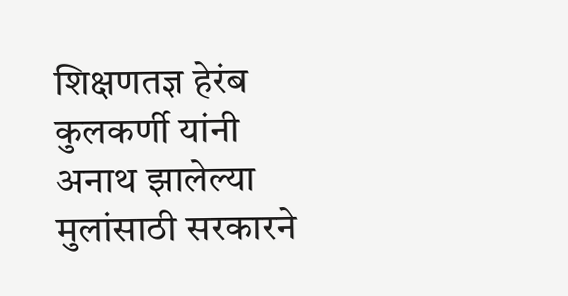शिक्षणतज्ञ हेरंब कुलकर्णी यांनी अनाथ झालेल्या मुलांसाठी सरकारने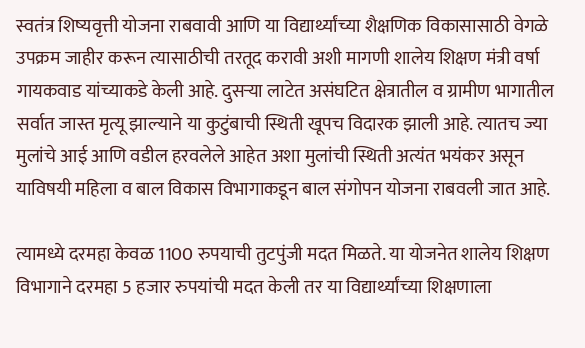स्वतंत्र शिष्यवृत्ती योजना राबवावी आणि या विद्यार्थ्यांच्या शैक्षणिक विकासासाठी वेगळे उपक्रम जाहीर करून त्यासाठीची तरतूद करावी अशी मागणी शालेय शिक्षण मंत्री वर्षा गायकवाड यांच्याकडे केली आहे. दुसऱ्या लाटेत असंघटित क्षेत्रातील व ग्रामीण भागातील सर्वात जास्त मृत्यू झाल्याने या कुटुंबाची स्थिती खूपच विदारक झाली आहे. त्यातच ज्या मुलांचे आई आणि वडील हरवलेले आहेत अशा मुलांची स्थिती अत्यंत भयंकर असून याविषयी महिला व बाल विकास विभागाकडून बाल संगोपन योजना राबवली जात आहे.

त्यामध्ये दरमहा केवळ 1100 रुपयाची तुटपुंजी मदत मिळते. या योजनेत शालेय शिक्षण विभागाने दरमहा 5 हजार रुपयांची मदत केली तर या विद्यार्थ्यांच्या शिक्षणाला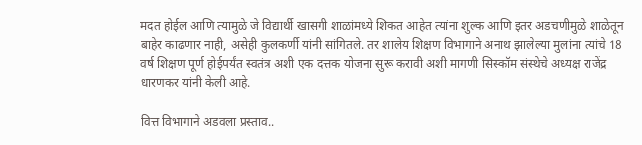मदत होईल आणि त्यामुळे जे विद्यार्थी खासगी शाळांमध्ये शिकत आहेत त्यांना शुल्क आणि इतर अडचणीमुळे शाळेतून बाहेर काढणार नाही, असेही कुलकर्णी यांनी सांगितले. तर शालेय शिक्षण विभागाने अनाथ झालेल्या मुलांना त्यांचे 18 वर्ष शिक्षण पूर्ण होईपर्यंत स्वतंत्र अशी एक दत्तक योजना सुरू करावी अशी मागणी सिस्कॉम संस्थेचे अध्यक्ष राजेंद्र धारणकर यांनी केली आहे.

वित्त विभागाने अडवला प्रस्ताव..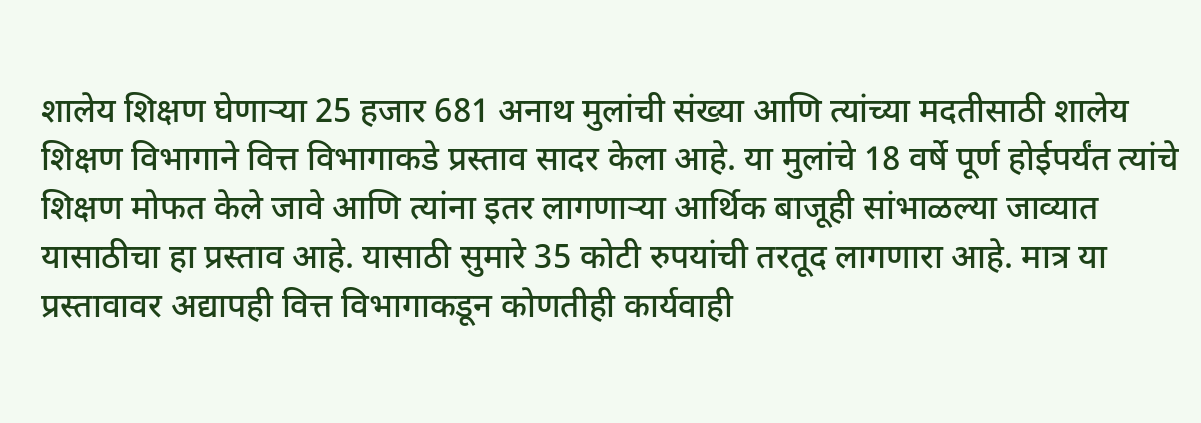शालेय शिक्षण घेणाऱ्या 25 हजार 681 अनाथ मुलांची संख्या आणि त्यांच्या मदतीसाठी शालेय शिक्षण विभागाने वित्त विभागाकडे प्रस्ताव सादर केला आहे. या मुलांचे 18 वर्षे पूर्ण होईपर्यंत त्यांचे शिक्षण मोफत केले जावे आणि त्यांना इतर लागणाऱ्या आर्थिक बाजूही सांभाळल्या जाव्यात यासाठीचा हा प्रस्ताव आहे. यासाठी सुमारे 35 कोटी रुपयांची तरतूद लागणारा आहे. मात्र या प्रस्तावावर अद्यापही वित्त विभागाकडून कोणतीही कार्यवाही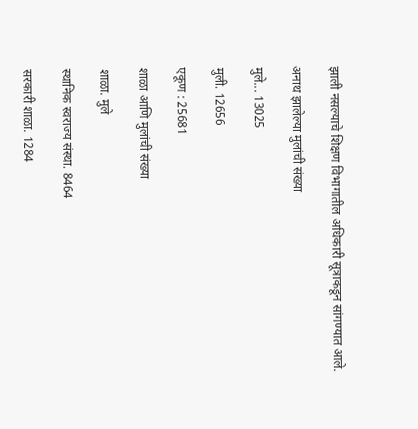झाली नसल्याचे शिक्षण विभागातील अधिकारी सूत्राकडून सांगण्यात आले.

अनाथ झालेल्या मुलांची संख्या

मुले... 13025

मुली. 12656

एकूण : 25681

शाळा आणि मुलांची संख्या

शाळा. मुले

स्थानिक स्वराज्य संस्था. 8464

सरकारी शाळा. 1284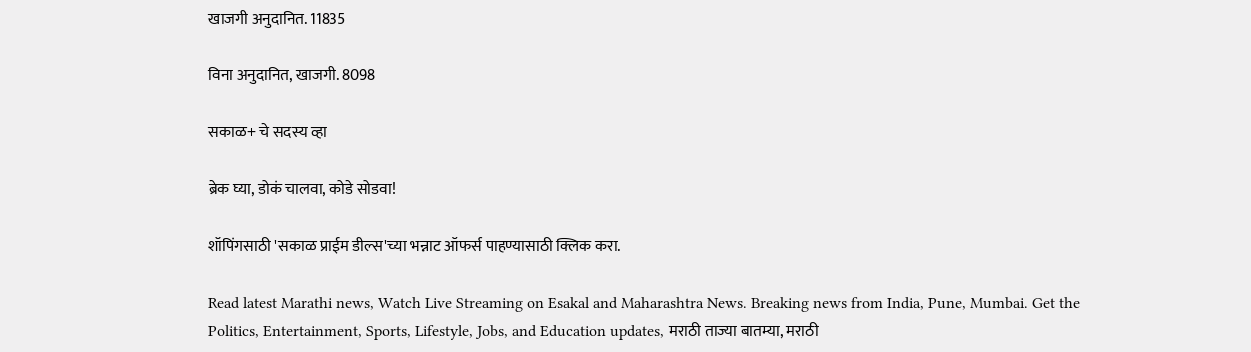खाजगी अनुदानित. 11835

विना अनुदानित, खाजगी. 8098

सकाळ+ चे सदस्य व्हा

ब्रेक घ्या, डोकं चालवा, कोडे सोडवा!

शॉपिंगसाठी 'सकाळ प्राईम डील्स'च्या भन्नाट ऑफर्स पाहण्यासाठी क्लिक करा.

Read latest Marathi news, Watch Live Streaming on Esakal and Maharashtra News. Breaking news from India, Pune, Mumbai. Get the Politics, Entertainment, Sports, Lifestyle, Jobs, and Education updates, मराठी ताज्या बातम्या, मराठी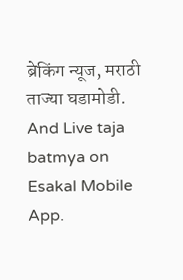ब्रेकिंग न्यूज, मराठी ताज्या घडामोडी. And Live taja batmya on Esakal Mobile App.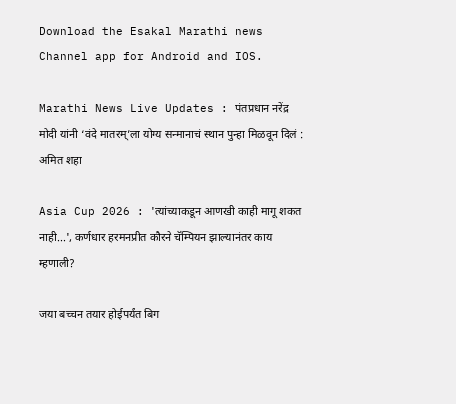Download the Esakal Marathi news Channel app for Android and IOS.

Marathi News Live Updates : पंतप्रधान नरेंद्र मोदी यांनी ‘वंदे मातरम्’ला योग्य सन्मानाचं स्थान पुन्हा मिळवून दिलं : अमित शहा

Asia Cup 2026 : 'त्यांच्याकडून आणखी काही मागू शकत नाही...', कर्णधार हरमनप्रीत कौरने चॅम्पियन झाल्यानंतर काय म्हणाली?

जया बच्चन तयार होईपर्यंत बिग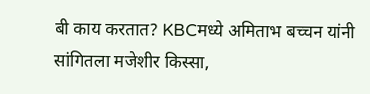बी काय करतात? KBCमध्ये अमिताभ बच्चन यांनी सांगितला मजेशीर किस्सा,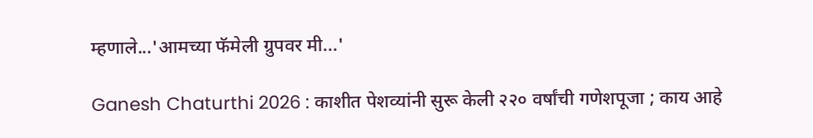म्हणाले...'आमच्या फॅमेली ग्रुपवर मी...'

Ganesh Chaturthi 2026 : काशीत पेशव्यांनी सुरू केली २२० वर्षांची गणेशपूजा ; काय आहे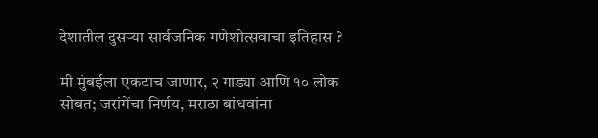देशातील दुसऱ्या सार्वजनिक गणेशोत्सवाचा इतिहास ?

मी मुंबईला एकटाच जाणार, २ गाड्या आणि १० लोक सोबत; जरांगेंचा निर्णय, मराठा बांधवांना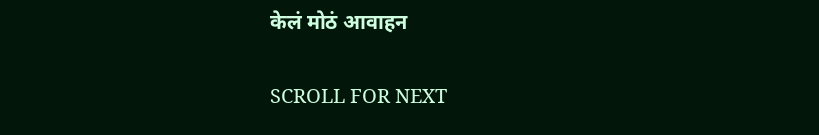केलं मोठं आवाहन

SCROLL FOR NEXT